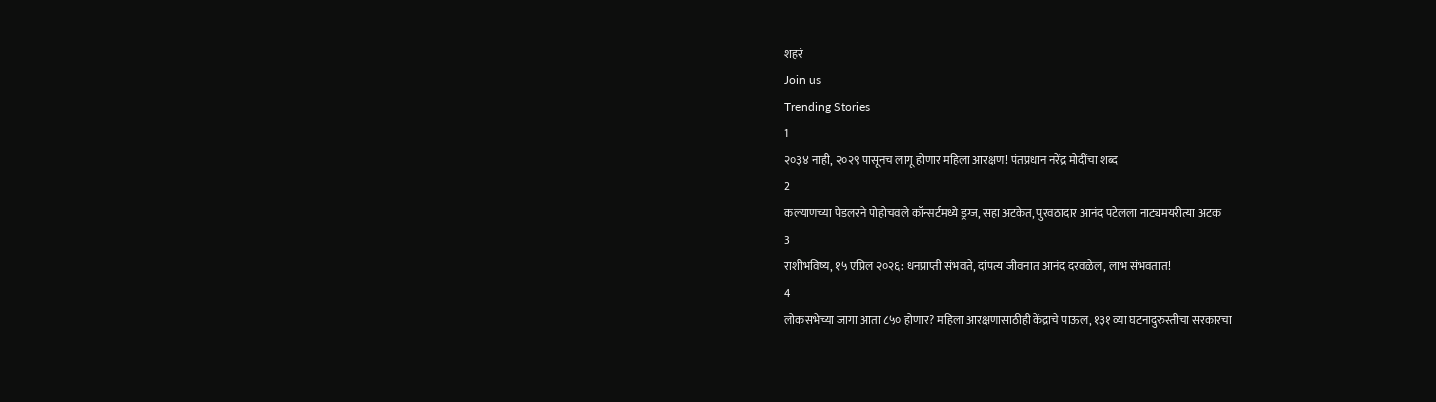शहरं
Join us
Trending Stories
1
२०३४ नाही, २०२९ पासूनच लागू होणार महिला आरक्षण! पंतप्रधान नरेंद्र मोदींचा शब्द
2
कल्याणच्या पेडलरने पोहोचवले कॉन्सर्टमध्ये ड्रग्ज, सहा अटकेत, पुरवठादार आनंद पटेलला नाट्यमयरीत्या अटक
3
राशीभविष्य, १५ एप्रिल २०२६: धनप्राप्ती संभवते, दांपत्य जीवनात आनंद दरवळेल, लाभ संभवतात!
4
लोकसभेच्या जागा आता ८५० होणार? महिला आरक्षणासाठीही केंद्राचे पाऊल, १३१ व्या घटनादुरुस्तीचा सरकारचा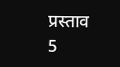प्रस्ताव
5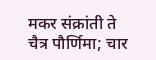मकर संक्रांती ते चैत्र पौर्णिमा; चार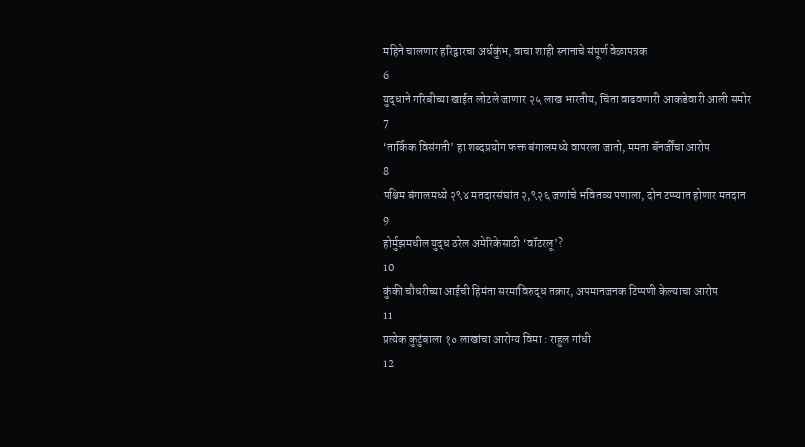महिने चालणार हरिद्वारचा अर्धकुंभ, वाचा शाही स्नानाचे संपूर्ण वेळापत्रक
6
युद्धाने गरिबीच्या खाईत लोटले जाणार २५ लाख भारतीय, चिंता वाढवणारी आकडेवारी आली समोर
7
‘तार्किक विसंगती’ हा शब्दप्रयोग फक्त बंगालमध्ये वापरला जातो, ममता बॅनर्जींचा आरोप
8
पश्चिम बंगालमध्ये २९४ मतदारसंघांत २,९२६ जणांचे भवितव्य पणाला, दोन टप्प्यात होणार मतदान
9
होर्मुझमधील युद्ध ठरेल अमेरिकेसाठी ‘वॉटरलू’?
10
कुंकी चौधरीच्या आईची हिमंता सरमांविरुद्ध तक्रार, अपमानजनक टिप्पणी केल्याचा आरोप
11
प्रत्येक कुटुंबाला १० लाखांचा आरोग्य विमा : राहुल गांधी
12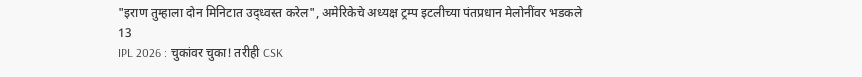"इराण तुम्हाला दोन मिनिटात उद्ध्वस्त करेल", अमेरिकेचे अध्यक्ष ट्रम्प इटलीच्या पंतप्रधान मेलोनींवर भडकले
13
IPL 2026 : चुकांवर चुका! तरीही CSK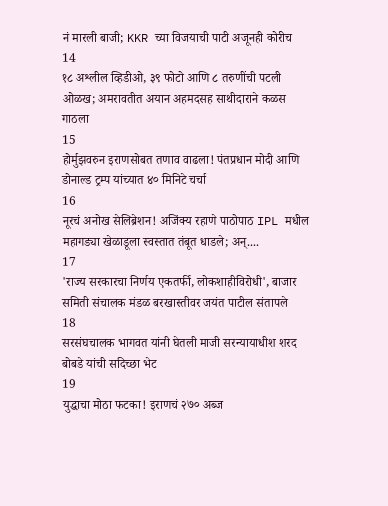नं मारली बाजी; KKR च्या विजयाची पाटी अजूनही कोरीच
14
१८ अश्लील व्हिडीओ, ३९ फोटो आणि ८ तरुणींची पटली ओळख; अमरावतीत अयान अहमदसह साथीदाराने कळस गाठला
15
होर्मुझवरुन इराणसोबत तणाव वाढला! पंतप्रधान मोदी आणि डोनाल्ड ट्रम्प यांच्यात ४० मिनिटे चर्चा
16
नूरचं अनोख सेलिब्रेशन! अजिंक्य रहाणे पाठोपाठ IPL मधील महागड्या खेळाडूला स्वस्तात तंबूत धाडले; अन्....
17
'राज्य सरकारचा निर्णय एकतर्फी, लोकशाहीविरोधी', बाजार समिती संचालक मंडळ बरखास्तीवर जयंत पाटील संतापले
18
सरसंघचालक भागवत यांनी घेतली माजी सरन्यायाधीश शरद बोबडे यांची सदिच्छा भेट
19
युद्धाचा मोठा फटका! इराणचं २७० अब्ज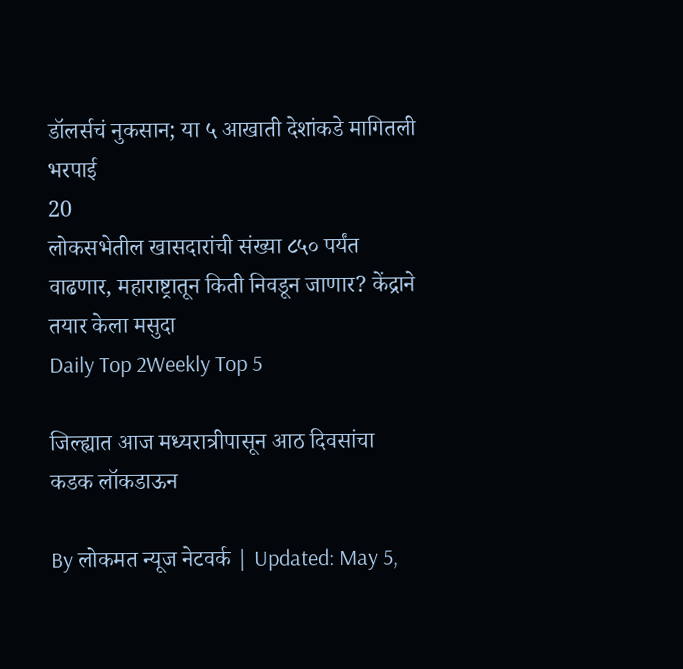डॉलर्सचं नुकसान; या ५ आखाती देशांकडे मागितली भरपाई
20
लोकसभेतील खासदारांची संख्या ८५० पर्यंत वाढणार, महाराष्ट्रातून किती निवडून जाणार? केंद्राने तयार केला मसुदा
Daily Top 2Weekly Top 5

जिल्ह्यात आज मध्यरात्रीपासून आठ दिवसांचा कडक लॉकडाऊन

By लोकमत न्यूज नेटवर्क | Updated: May 5,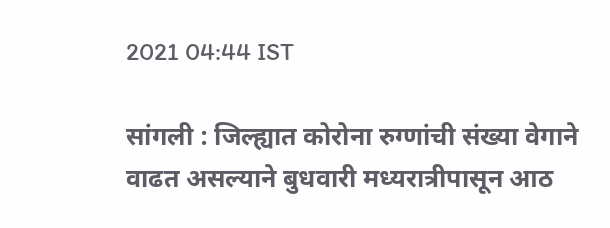2021 04:44 IST

सांगली : जिल्ह्यात कोरोना रुग्णांची संख्या वेगाने वाढत असल्याने बुधवारी मध्यरात्रीपासून आठ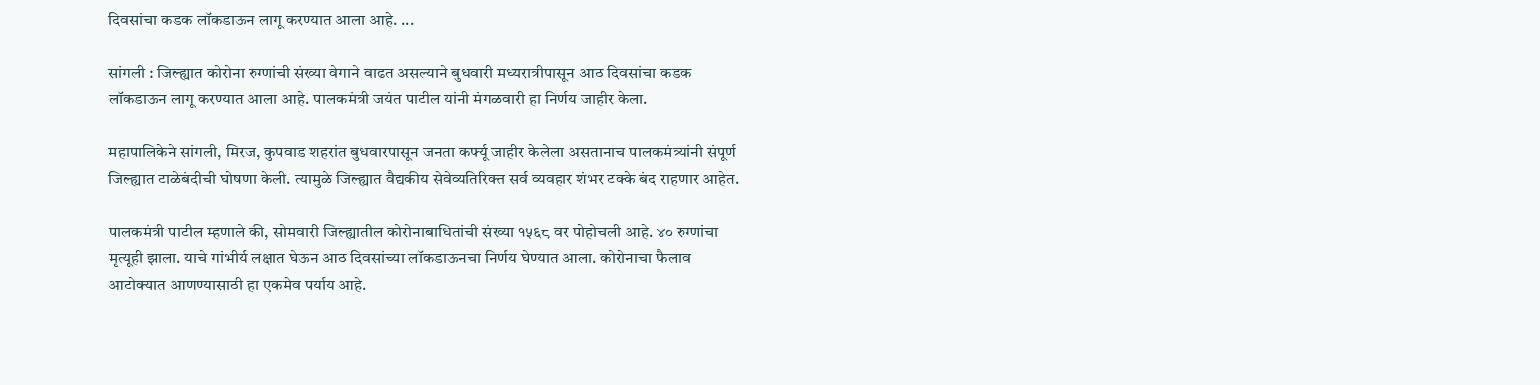दिवसांचा कडक लॉकडाऊन लागू करण्यात आला आहे. ...

सांगली : जिल्ह्यात कोरोना रुग्णांची संख्या वेगाने वाढत असल्याने बुधवारी मध्यरात्रीपासून आठ दिवसांचा कडक लॉकडाऊन लागू करण्यात आला आहे. पालकमंत्री जयंत पाटील यांनी मंगळवारी हा निर्णय जाहीर केला.

महापालिकेने सांगली, मिरज, कुपवाड शहरांत बुधवारपासून जनता कर्फ्यू जाहीर केलेला असतानाच पालकमंत्र्यांनी संपूर्ण जिल्ह्यात टाळेबंदीची घोषणा केली. त्यामुळे जिल्ह्यात वैद्यकीय सेवेव्यतिरिक्त सर्व व्यवहार शंभर टक्के बंद राहणार आहेत.

पालकमंत्री पाटील म्हणाले की, सोमवारी जिल्ह्यातील कोरोनाबाधितांची संख्या १५६८ वर पोहोचली आहे. ४० रुग्णांचा मृत्यूही झाला. याचे गांभीर्य लक्षात घेऊन आठ दिवसांच्या लॉकडाऊनचा निर्णय घेण्यात आला. कोरोनाचा फैलाव आटोक्यात आणण्यासाठी हा एकमेव पर्याय आहे.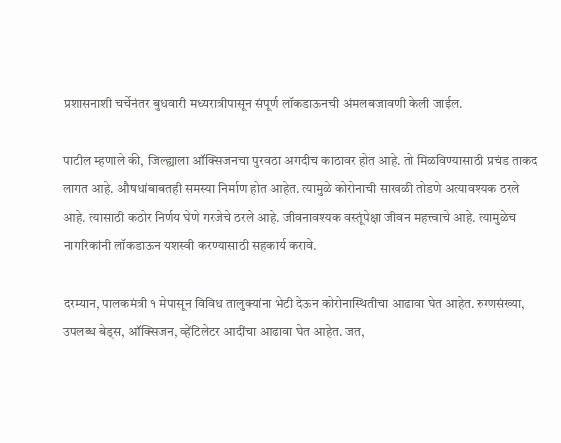प्रशासनाशी चर्चेनंतर बुधवारी मध्यरात्रीपासून संपूर्ण लॉकडाऊनची अंमलबजावणी केली जाईल.

पाटील म्हणाले की, जिल्ह्याला ऑक्सिजनचा पुरवठा अगदीच काठावर होत आहे. तो मिळविण्यासाठी प्रचंड ताकद लागत आहे. औषधांबाबतही समस्या निर्माण होत आहेत. त्यामुळे कोरोनाची साखळी तोडणे अत्यावश्यक ठरले आहे. त्यासाठी कठोर निर्णय घेणे गरजेचे ठरले आहे. जीवनावश्यक वस्तूंपेक्षा जीवन महत्त्वाचे आहे. त्यामुळेच नागरिकांनी लॉकडाऊन यशस्वी करण्यासाठी सहकार्य करावे.

दरम्यान, पालकमंत्री १ मेपासून विविध तालुक्यांना भेटी देऊन कोरोनास्थितीचा आढावा घेत आहेत. रुग्णसंख्या, उपलब्ध बेड्स, ऑक्सिजन, व्हेंटिलेटर आदींचा आढावा घेत आहेत. जत,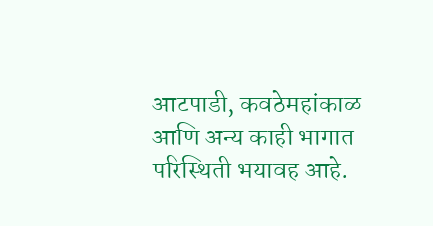आटपाडी, कवठेमहांकाळ आणि अन्य काही भागात परिस्थिती भयावह आहे.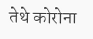तेथे कोरोना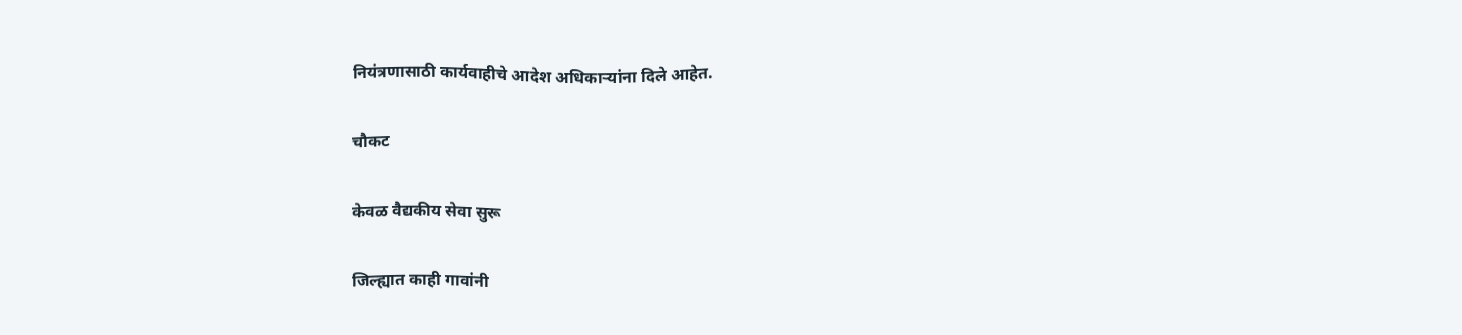नियंत्रणासाठी कार्यवाहीचे आदेश अधिकाऱ्यांना दिले आहेत.

चौकट

केवळ वैद्यकीय सेवा सुरू

जिल्ह्यात काही गावांनी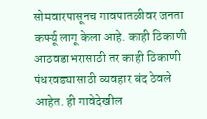सोमवारपासूनच गावपातळीवर जनता कर्फ्यू लागू केला आहे. काही ठिकाणी आठवडाभरासाठी तर काही ठिकाणी पंधरवड्यासाठी व्यवहार बंद ठेवले आहेत. ही गावेदेखील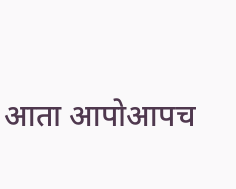आता आपोआपच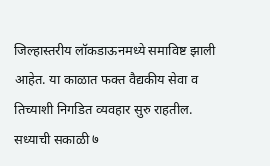जिल्हास्तरीय लॉकडाऊनमध्ये समाविष्ट झाली आहेत. या काळात फक्त वैद्यकीय सेवा व तिच्याशी निगडित व्यवहार सुरु राहतील. सध्याची सकाळी ७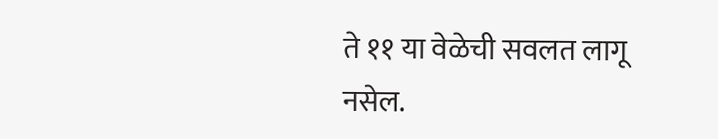ते ११ या वेळेची सवलत लागू नसेल.